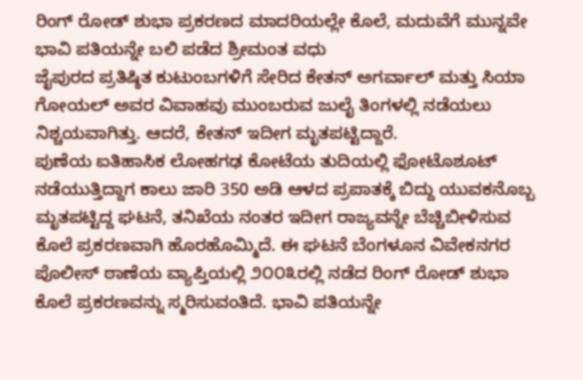ರಿಂಗ್ ರೋಡ್ ಶುಭಾ ಪ್ರಕರಣದ ಮಾದರಿಯಲ್ಲೇ ಕೊಲೆ, ಮದುವೆಗೆ ಮುನ್ನವೇ ಭಾವಿ ಪತಿಯನ್ನೇ ಬಲಿ ಪಡೆದ ಶ್ರೀಮಂತ ವಧು
ಜೈಪುರದ ಪ್ರತಿಷ್ಠಿತ ಕುಟುಂಬಗಳಿಗೆ ಸೇರಿದ ಕೇತನ್ ಅಗರ್ವಾಲ್ ಮತ್ತು ಸಿಯಾ ಗೋಯಲ್ ಅವರ ವಿವಾಹವು ಮುಂಬರುವ ಜುಲೈ ತಿಂಗಳಲ್ಲಿ ನಡೆಯಲು ನಿಶ್ಚಯವಾಗಿತ್ತು. ಆದರೆ, ಕೇತನ್ ಇದೀಗ ಮೃತಪಟ್ಟಿದ್ದಾರೆ.
ಪುಣೆಯ ಐತಿಹಾಸಿಕ ಲೋಹಗಢ ಕೋಟೆಯ ತುದಿಯಲ್ಲಿ ಫೋಟೊಶೂಟ್ ನಡೆಯುತ್ತಿದ್ದಾಗ ಕಾಲು ಜಾರಿ 350 ಅಡಿ ಆಳದ ಪ್ರಪಾತಕ್ಕೆ ಬಿದ್ದು ಯುವಕನೊಬ್ಬ ಮೃತಪಟ್ಟಿದ್ದ ಘಟನೆ, ತನಿಖೆಯ ನಂತರ ಇದೀಗ ರಾಜ್ಯವನ್ನೇ ಬೆಚ್ಚಿಬೀಳಿಸುವ ಕೊಲೆ ಪ್ರಕರಣವಾಗಿ ಹೊರಹೊಮ್ಮಿದೆ. ಈ ಘಟನೆ ಬೆಂಗಳೂನ ವಿವೇಕನಗರ ಪೊಲೀಸ್ ಠಾಣೆಯ ವ್ಯಾಪ್ತಿಯಲ್ಲಿ ೨೦೦೩ರಲ್ಲಿ ನಡೆದ ರಿಂಗ್ ರೋಡ್ ಶುಭಾ ಕೊಲೆ ಪ್ರಕರಣವನ್ನು ಸ್ಮರಿಸುವಂತಿದೆ. ಭಾವಿ ಪತಿಯನ್ನೇ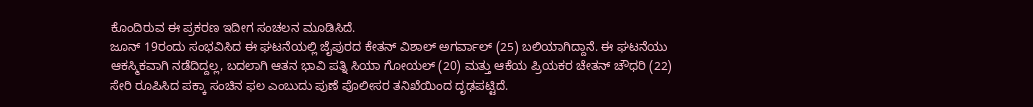ಕೊಂದಿರುವ ಈ ಪ್ರಕರಣ ಇದೀಗ ಸಂಚಲನ ಮೂಡಿಸಿದೆ.
ಜೂನ್ 19ರಂದು ಸಂಭವಿಸಿದ ಈ ಘಟನೆಯಲ್ಲಿ ಜೈಪುರದ ಕೇತನ್ ವಿಶಾಲ್ ಅಗರ್ವಾಲ್ (25) ಬಲಿಯಾಗಿದ್ದಾನೆ. ಈ ಘಟನೆಯು ಆಕಸ್ಮಿಕವಾಗಿ ನಡೆದಿದ್ದಲ್ಲ, ಬದಲಾಗಿ ಆತನ ಭಾವಿ ಪತ್ನಿ ಸಿಯಾ ಗೋಯಲ್ (20) ಮತ್ತು ಆಕೆಯ ಪ್ರಿಯಕರ ಚೇತನ್ ಚೌಧರಿ (22) ಸೇರಿ ರೂಪಿಸಿದ ಪಕ್ಕಾ ಸಂಚಿನ ಫಲ ಎಂಬುದು ಪುಣೆ ಪೊಲೀಸರ ತನಿಖೆಯಿಂದ ದೃಢಪಟ್ಟಿದೆ.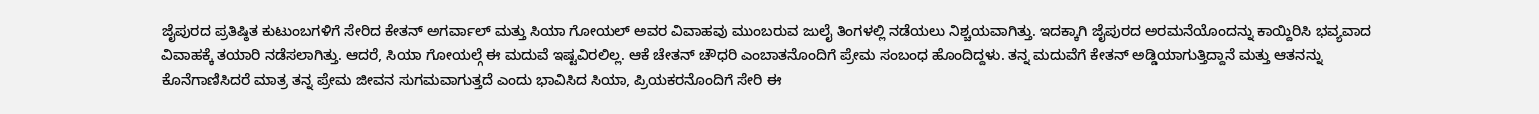ಜೈಪುರದ ಪ್ರತಿಷ್ಠಿತ ಕುಟುಂಬಗಳಿಗೆ ಸೇರಿದ ಕೇತನ್ ಅಗರ್ವಾಲ್ ಮತ್ತು ಸಿಯಾ ಗೋಯಲ್ ಅವರ ವಿವಾಹವು ಮುಂಬರುವ ಜುಲೈ ತಿಂಗಳಲ್ಲಿ ನಡೆಯಲು ನಿಶ್ಚಯವಾಗಿತ್ತು. ಇದಕ್ಕಾಗಿ ಜೈಪುರದ ಅರಮನೆಯೊಂದನ್ನು ಕಾಯ್ದಿರಿಸಿ ಭವ್ಯವಾದ ವಿವಾಹಕ್ಕೆ ತಯಾರಿ ನಡೆಸಲಾಗಿತ್ತು. ಆದರೆ, ಸಿಯಾ ಗೋಯಲ್ಗೆ ಈ ಮದುವೆ ಇಷ್ಟವಿರಲಿಲ್ಲ. ಆಕೆ ಚೇತನ್ ಚೌಧರಿ ಎಂಬಾತನೊಂದಿಗೆ ಪ್ರೇಮ ಸಂಬಂಧ ಹೊಂದಿದ್ದಳು. ತನ್ನ ಮದುವೆಗೆ ಕೇತನ್ ಅಡ್ಡಿಯಾಗುತ್ತಿದ್ದಾನೆ ಮತ್ತು ಆತನನ್ನು ಕೊನೆಗಾಣಿಸಿದರೆ ಮಾತ್ರ ತನ್ನ ಪ್ರೇಮ ಜೀವನ ಸುಗಮವಾಗುತ್ತದೆ ಎಂದು ಭಾವಿಸಿದ ಸಿಯಾ, ಪ್ರಿಯಕರನೊಂದಿಗೆ ಸೇರಿ ಈ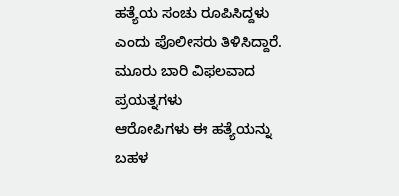ಹತ್ಯೆಯ ಸಂಚು ರೂಪಿಸಿದ್ದಳು ಎಂದು ಪೊಲೀಸರು ತಿಳಿಸಿದ್ದಾರೆ.
ಮೂರು ಬಾರಿ ವಿಫಲವಾದ ಪ್ರಯತ್ನಗಳು
ಆರೋಪಿಗಳು ಈ ಹತ್ಯೆಯನ್ನು ಬಹಳ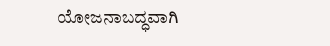ಯೋಜನಾಬದ್ಧವಾಗಿ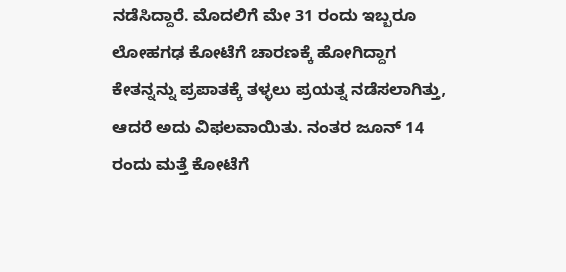ನಡೆಸಿದ್ದಾರೆ. ಮೊದಲಿಗೆ ಮೇ 31 ರಂದು ಇಬ್ಬರೂ ಲೋಹಗಢ ಕೋಟೆಗೆ ಚಾರಣಕ್ಕೆ ಹೋಗಿದ್ದಾಗ ಕೇತನ್ನನ್ನು ಪ್ರಪಾತಕ್ಕೆ ತಳ್ಳಲು ಪ್ರಯತ್ನ ನಡೆಸಲಾಗಿತ್ತು, ಆದರೆ ಅದು ವಿಫಲವಾಯಿತು. ನಂತರ ಜೂನ್ 14 ರಂದು ಮತ್ತೆ ಕೋಟೆಗೆ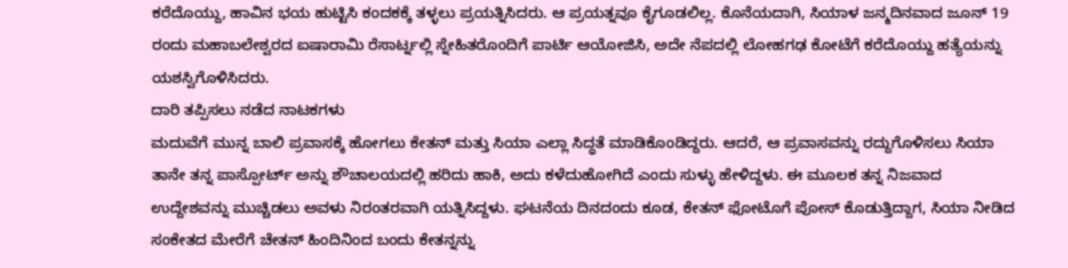ಕರೆದೊಯ್ದು, ಹಾವಿನ ಭಯ ಹುಟ್ಟಿಸಿ ಕಂದಕಕ್ಕೆ ತಳ್ಳಲು ಪ್ರಯತ್ನಿಸಿದರು. ಆ ಪ್ರಯತ್ನವೂ ಕೈಗೂಡಲಿಲ್ಲ. ಕೊನೆಯದಾಗಿ, ಸಿಯಾಳ ಜನ್ಮದಿನವಾದ ಜೂನ್ 19 ರಂದು ಮಹಾಬಲೇಶ್ವರದ ಐಷಾರಾಮಿ ರೆಸಾರ್ಟ್ನಲ್ಲಿ ಸ್ನೇಹಿತರೊಂದಿಗೆ ಪಾರ್ಟಿ ಆಯೋಜಿಸಿ, ಅದೇ ನೆಪದಲ್ಲಿ ಲೋಹಗಢ ಕೋಟೆಗೆ ಕರೆದೊಯ್ದು ಹತ್ಯೆಯನ್ನು ಯಶಸ್ವಿಗೊಳಿಸಿದರು.
ದಾರಿ ತಪ್ಪಿಸಲು ನಡೆದ ನಾಟಕಗಳು
ಮದುವೆಗೆ ಮುನ್ನ ಬಾಲಿ ಪ್ರವಾಸಕ್ಕೆ ಹೋಗಲು ಕೇತನ್ ಮತ್ತು ಸಿಯಾ ಎಲ್ಲಾ ಸಿದ್ಧತೆ ಮಾಡಿಕೊಂಡಿದ್ದರು. ಆದರೆ, ಆ ಪ್ರವಾಸವನ್ನು ರದ್ದುಗೊಳಿಸಲು ಸಿಯಾ ತಾನೇ ತನ್ನ ಪಾಸ್ಪೋರ್ಟ್ ಅನ್ನು ಶೌಚಾಲಯದಲ್ಲಿ ಹರಿದು ಹಾಕಿ, ಅದು ಕಳೆದುಹೋಗಿದೆ ಎಂದು ಸುಳ್ಳು ಹೇಳಿದ್ದಳು. ಈ ಮೂಲಕ ತನ್ನ ನಿಜವಾದ ಉದ್ದೇಶವನ್ನು ಮುಚ್ಚಿಡಲು ಅವಳು ನಿರಂತರವಾಗಿ ಯತ್ನಿಸಿದ್ದಳು. ಘಟನೆಯ ದಿನದಂದು ಕೂಡ, ಕೇತನ್ ಫೋಟೊಗೆ ಪೋಸ್ ಕೊಡುತ್ತಿದ್ದಾಗ, ಸಿಯಾ ನೀಡಿದ ಸಂಕೇತದ ಮೇರೆಗೆ ಚೇತನ್ ಹಿಂದಿನಿಂದ ಬಂದು ಕೇತನ್ನನ್ನು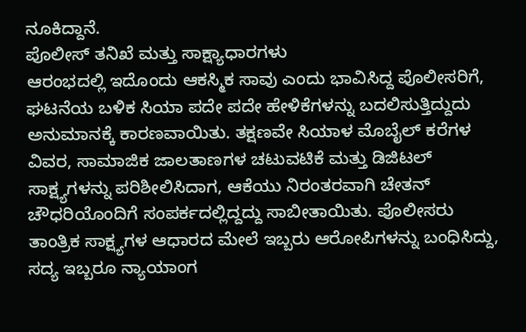ನೂಕಿದ್ದಾನೆ.
ಪೊಲೀಸ್ ತನಿಖೆ ಮತ್ತು ಸಾಕ್ಷ್ಯಾಧಾರಗಳು
ಆರಂಭದಲ್ಲಿ ಇದೊಂದು ಆಕಸ್ಮಿಕ ಸಾವು ಎಂದು ಭಾವಿಸಿದ್ದ ಪೊಲೀಸರಿಗೆ, ಘಟನೆಯ ಬಳಿಕ ಸಿಯಾ ಪದೇ ಪದೇ ಹೇಳಿಕೆಗಳನ್ನು ಬದಲಿಸುತ್ತಿದ್ದುದು ಅನುಮಾನಕ್ಕೆ ಕಾರಣವಾಯಿತು. ತಕ್ಷಣವೇ ಸಿಯಾಳ ಮೊಬೈಲ್ ಕರೆಗಳ ವಿವರ, ಸಾಮಾಜಿಕ ಜಾಲತಾಣಗಳ ಚಟುವಟಿಕೆ ಮತ್ತು ಡಿಜಿಟಲ್ ಸಾಕ್ಷ್ಯಗಳನ್ನು ಪರಿಶೀಲಿಸಿದಾಗ, ಆಕೆಯು ನಿರಂತರವಾಗಿ ಚೇತನ್ ಚೌಧರಿಯೊಂದಿಗೆ ಸಂಪರ್ಕದಲ್ಲಿದ್ದದ್ದು ಸಾಬೀತಾಯಿತು. ಪೊಲೀಸರು ತಾಂತ್ರಿಕ ಸಾಕ್ಷ್ಯಗಳ ಆಧಾರದ ಮೇಲೆ ಇಬ್ಬರು ಆರೋಪಿಗಳನ್ನು ಬಂಧಿಸಿದ್ದು, ಸದ್ಯ ಇಬ್ಬರೂ ನ್ಯಾಯಾಂಗ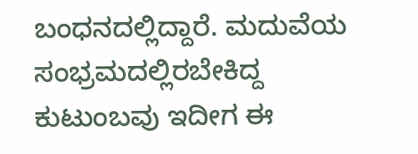ಬಂಧನದಲ್ಲಿದ್ದಾರೆ. ಮದುವೆಯ ಸಂಭ್ರಮದಲ್ಲಿರಬೇಕಿದ್ದ ಕುಟುಂಬವು ಇದೀಗ ಈ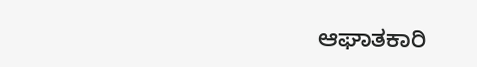ಆಘಾತಕಾರಿ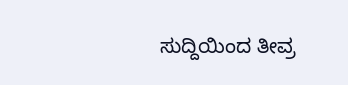ಸುದ್ದಿಯಿಂದ ತೀವ್ರ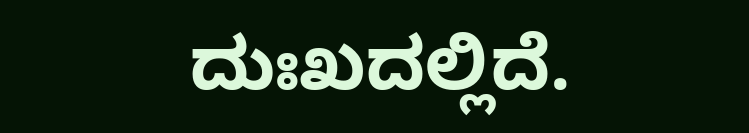ದುಃಖದಲ್ಲಿದೆ.